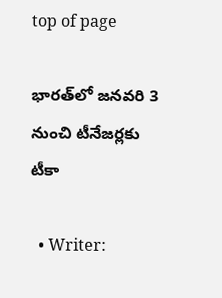top of page

భారత్‌లో జనవరి 3 నుంచి టీనేజర్లకు టీకా

  • Writer: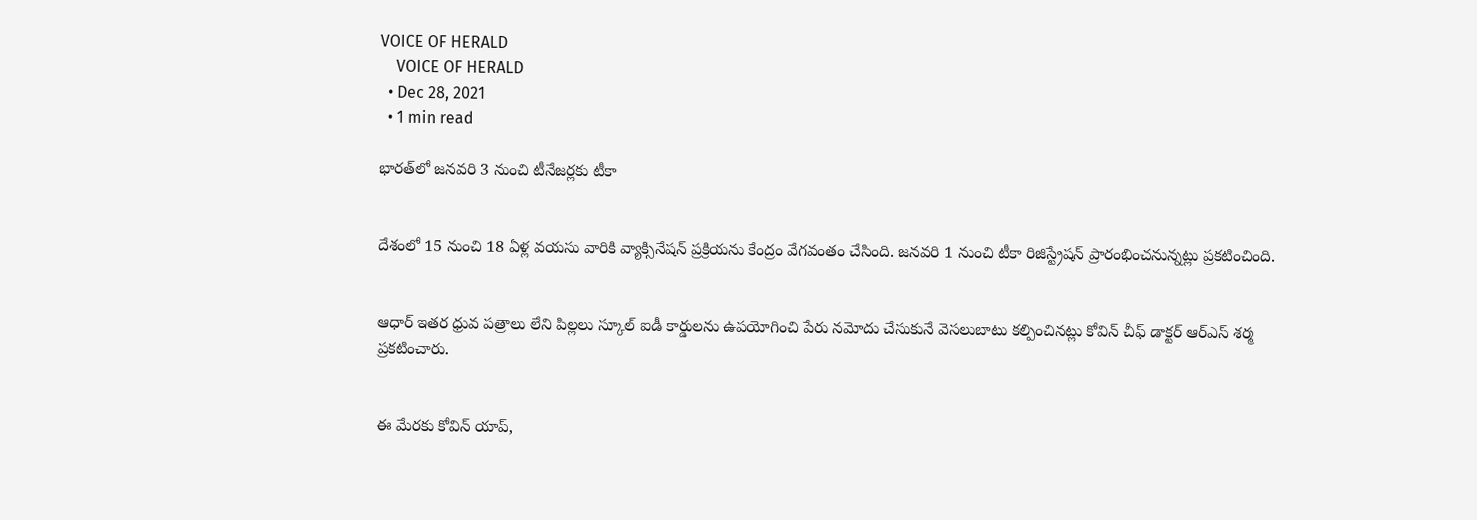VOICE OF HERALD
    VOICE OF HERALD
  • Dec 28, 2021
  • 1 min read

భారత్‌లో జనవరి 3 నుంచి టీనేజర్లకు టీకా


దేశంలో 15 నుంచి 18 ఏళ్ల వయసు వారికి వ్యాక్సినేషన్ ప్రక్రియను కేంద్రం వేగవంతం చేసింది. జనవరి 1 నుంచి టీకా రిజిస్ట్రేషన్ ప్రారంభించనున్నట్లు ప్రకటించింది.


ఆధార్ ఇతర ధ్రువ పత్రాలు లేని పిల్లలు స్కూల్ ఐడీ కార్డులను ఉపయోగించి పేరు నమోదు చేసుకునే వెసలుబాటు కల్పించినట్లు కోవిన్ చీఫ్ డాక్టర్ ఆర్ఎస్ శర్మ ప్రకటించారు.


ఈ మేరకు కోవిన్ యాప్,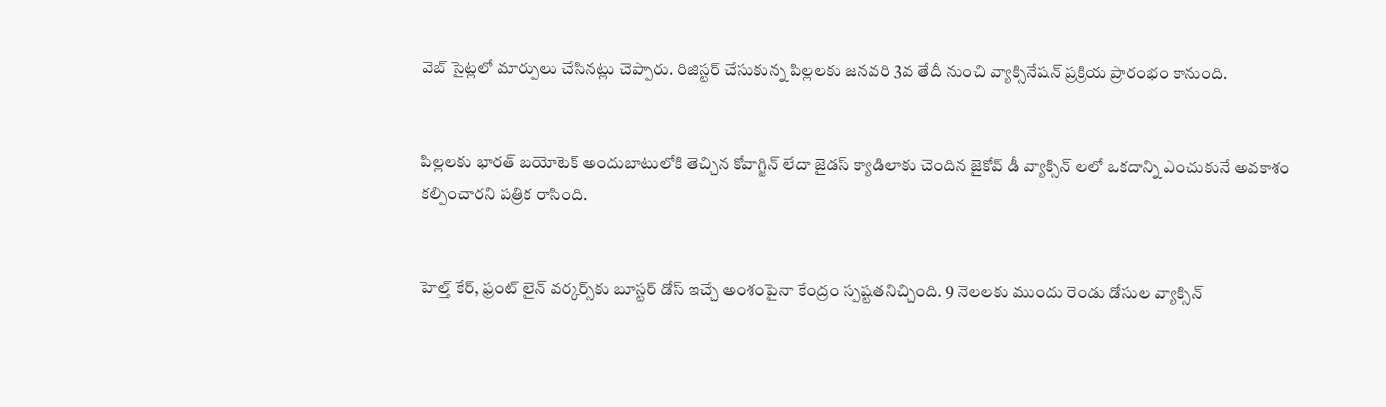వెబ్ సైట్లలో మార్పులు చేసినట్లు చెప్పారు. రిజిస్టర్ చేసుకున్న పిల్లలకు జనవరి 3వ తేదీ నుంచి వ్యాక్సినేషన్ ప్రక్రియ ప్రారంభం కానుంది.


పిల్లలకు భారత్ బయోటెక్ అందుబాటులోకి తెచ్చిన కోవాగ్జిన్ లేదా జైడస్ క్యాడిలాకు చెందిన జైకోవ్ డీ వ్యాక్సిన్ లలో ఒకదాన్ని ఎంచుకునే అవకాశం కల్పించారని పత్రిక రాసింది.


హెల్త్ కేర్, ఫ్రంట్ లైన్ వర్కర్స్‌కు బూస్టర్ డోస్ ఇచ్చే అంశంపైనా కేంద్రం స్పష్టతనిచ్చింది. 9 నెలలకు ముందు రెండు డోసుల వ్యాక్సిన్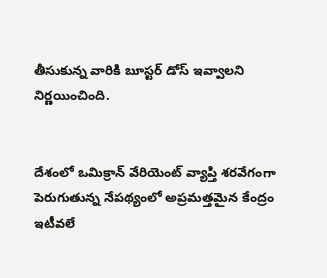తీసుకున్న వారికి బూస్టర్ డోస్ ఇవ్వాలని నిర్ణయించింది.


దేశంలో ఒమిక్రాన్ వేరియెంట్ వ్యాప్తి శరవేగంగా పెరుగుతున్న నేపథ్యంలో అప్రమత్తమైన కేంద్రం ఇటీవలే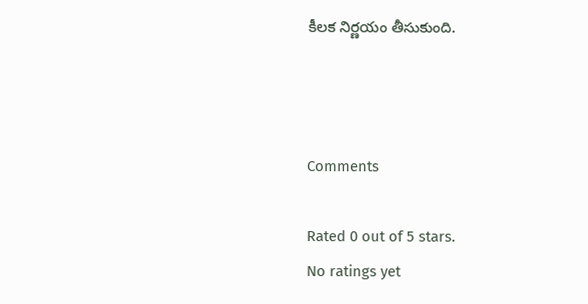కీలక నిర్ణయం తీసుకుంది.



Comments

Rated 0 out of 5 stars.
No ratings yet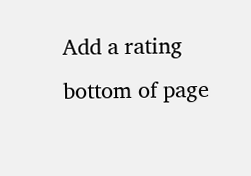Add a rating
bottom of page